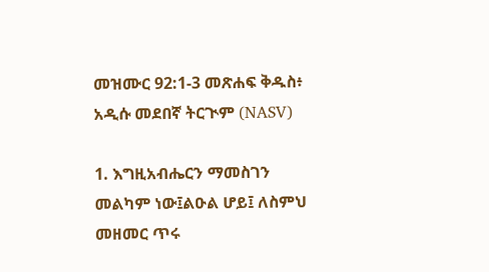መዝሙር 92:1-3 መጽሐፍ ቅዱስ፥ አዲሱ መደበኛ ትርጒም (NASV)

1. እግዚአብሔርን ማመስገን መልካም ነው፤ልዑል ሆይ፤ ለስምህ መዘመር ጥሩ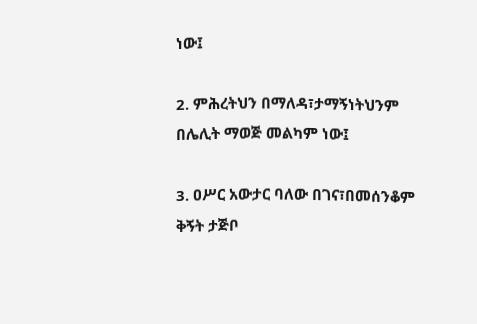ነው፤

2. ምሕረትህን በማለዳ፣ታማኝነትህንም በሌሊት ማወጅ መልካም ነው፤

3. ዐሥር አውታር ባለው በገና፣በመሰንቆም ቅኝት ታጅቦ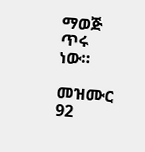ማወጅ ጥሩ ነው።

መዝሙር 92